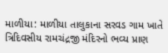માળીયા: માળીયા તાલુકાના સરવડ ગામ ખાતે ત્રિદિવસીય રામચંદ્રજી મંદિરનો ભવ્ય પ્રાણ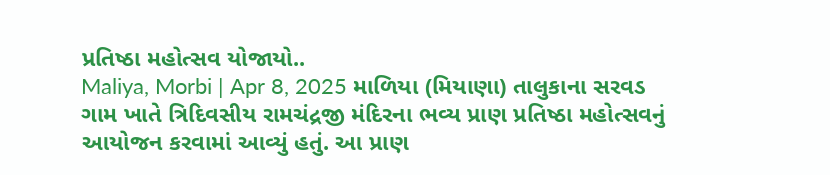પ્રતિષ્ઠા મહોત્સવ યોજાયો..
Maliya, Morbi | Apr 8, 2025 માળિયા (મિયાણા) તાલુકાના સરવડ ગામ ખાતે ત્રિદિવસીય રામચંદ્રજી મંદિરના ભવ્ય પ્રાણ પ્રતિષ્ઠા મહોત્સવનું આયોજન કરવામાં આવ્યું હતું. આ પ્રાણ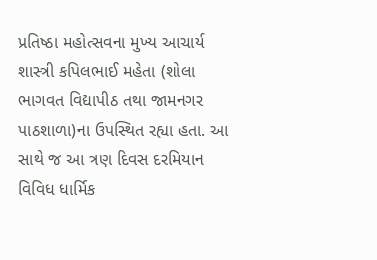પ્રતિષ્ઠા મહોત્સવના મુખ્ય આચાર્ય શાસ્ત્રી કપિલભાઈ મહેતા (શોલા ભાગવત વિદ્યાપીઠ તથા જામનગર પાઠશાળા)ના ઉપસ્થિત રહ્યા હતા. આ સાથે જ આ ત્રણ દિવસ દરમિયાન વિવિધ ધાર્મિક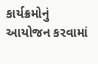કાર્યક્રમોનું આયોજન કરવામાં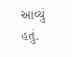આવ્યું હતું.